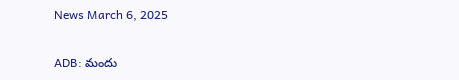News March 6, 2025

ADB: మందు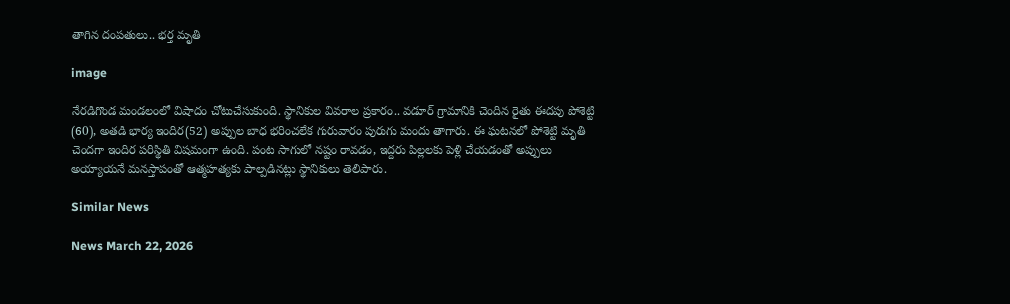తాగిన దంపతులు.. భర్త మృతి

image

నేరడిగొండ మండలంలో విషాదం చోటుచేసుకుంది. స్థానికుల వివరాల ప్రకారం.. వడూర్‌ గ్రామానికి చెందిన రైతు ఈదపు పోశెట్టి (60), అతడి భార్య ఇందిర(52) అప్పుల బాధ భరించలేక గురువారం పురుగు మందు తాగారు. ఈ ఘటనలో పోశెట్టి మృతి చెందగా ఇందిర పరిస్థితి విషమంగా ఉంది. పంట సాగులో నష్టం రావడం, ఇద్దరు పిల్లలకు పెళ్లి చేయడంతో అప్పులు అయ్యాయనే మనస్తాపంతో ఆత్మహత్యకు పాల్పడినట్లు స్థానికులు తెలిపారు.

Similar News

News March 22, 2026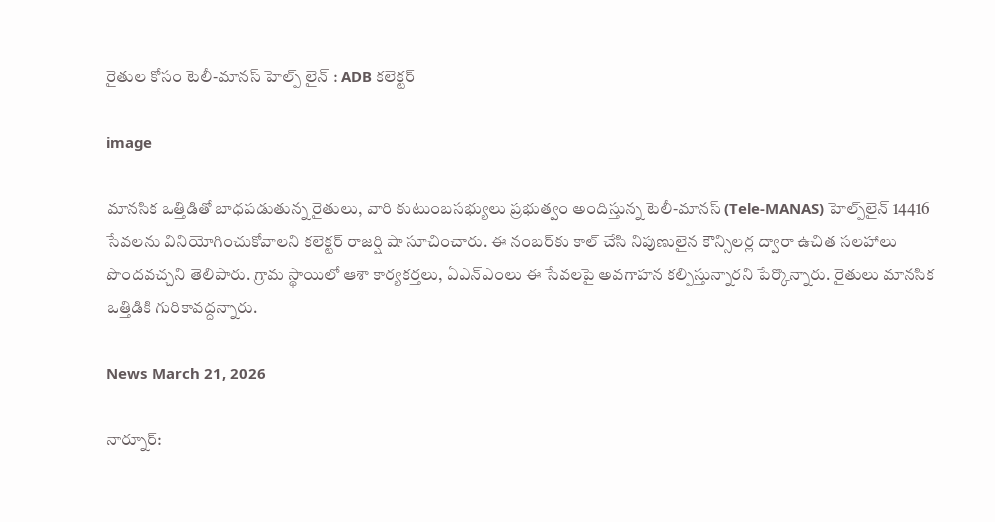రైతుల కోసం టెలీ-మానస్ హెల్ప్ లైన్ : ADB కలెక్టర్

image

మానసిక ఒత్తిడితో బాధపడుతున్న రైతులు, వారి కుటుంబసభ్యులు ప్రభుత్వం అందిస్తున్న టెలీ-మానస్ (Tele-MANAS) హెల్ప్‌లైన్ 14416 సేవలను వినియోగించుకోవాలని కలెక్టర్ రాజర్షి షా సూచించారు. ఈ నంబర్‌కు కాల్ చేసి నిపుణులైన కౌన్సిలర్ల ద్వారా ఉచిత సలహాలు పొందవచ్చని తెలిపారు. గ్రామ స్థాయిలో ఆశా కార్యకర్తలు, ఏఎన్ఎంలు ఈ సేవలపై అవగాహన కల్పిస్తున్నారని పేర్కొన్నారు. రైతులు మానసిక ఒత్తిడికి గురికావద్దన్నారు.

News March 21, 2026

నార్నూర్: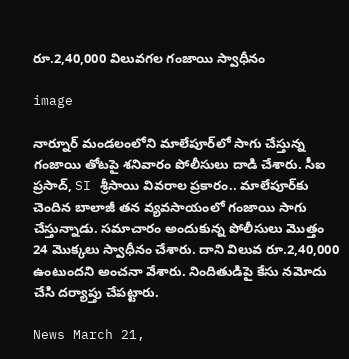రూ.2,40,000 విలువగల గంజాయి స్వాధీనం

image

నార్నూర్ మండలంలోని మాలేపూర్‌లో సాగు చేస్తున్న గంజాయి తోటపై శనివారం పోలీసులు దాడి చేశారు. సీఐ ప్రసాద్, SI శ్రీసాయి వివరాల ప్రకారం.. మాలేపూర్‌కు చెందిన బాలాజీ తన వ్యవసాయంలో గంజాయి సాగు చేస్తున్నాడు. సమాచారం అందుకున్న పోలీసులు మొత్తం 24 మొక్కలు స్వాధీనం చేశారు. దాని విలువ రూ.2,40,000 ఉంటుందని అంచనా వేశారు. నిందితుడిపై కేసు నమోదు చేసి దర్యాప్తు చేపట్టారు.

News March 21,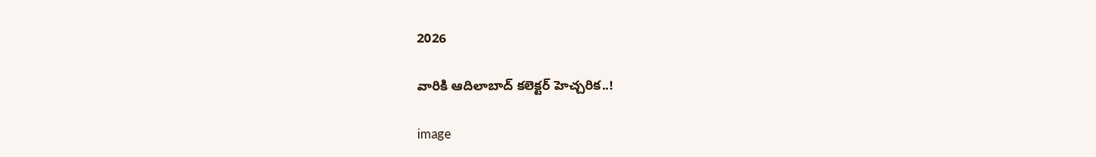2026

వారికి ఆదిలాబాద్ కలెక్టర్ హెచ్చరిక..!

image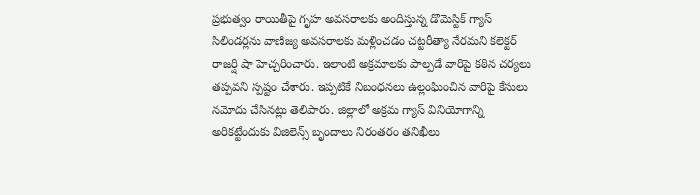ప్రభుత్వం రాయితీపై గృహ అవసరాలకు అందిస్తున్న డొమెస్టిక్ గ్యాస్ సిలిండర్లను వాణిజ్య అవసరాలకు మళ్లించడం చట్టరీత్యా నేరమని కలెక్టర్ రాజర్షి షా హెచ్చరించారు. ఇలాంటి అక్రమాలకు పాల్పడే వారిపై కఠిన చర్యలు తప్పవని స్పష్టం చేశారు. ఇప్పటికే నిబంధనలు ఉల్లంఘించిన వారిపై కేసులు నమోదు చేసినట్లు తెలిపారు. జిల్లాలో అక్రమ గ్యాస్ వినియోగాన్ని అరికట్టేందుకు విజిలెన్స్ బృందాలు నిరంతరం తనిఖీలు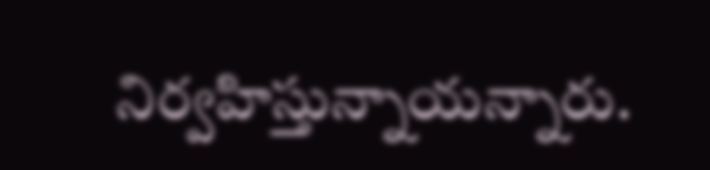నిర్వహిస్తున్నాయన్నారు.